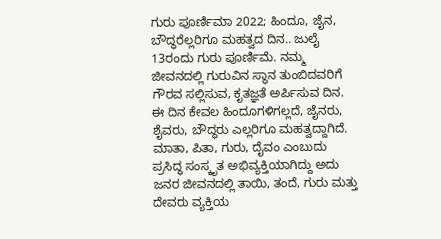ಗುರು ಪೂರ್ಣಿಮಾ 2022; ಹಿಂದೂ, ಜೈನ, ಬೌದ್ಧರೆಲ್ಲರಿಗೂ ಮಹತ್ವದ ದಿನ.. ಜುಲೈ 13ರಂದು ಗುರು ಪೂರ್ಣಿಮೆ. ನಮ್ಮ ಜೀವನದಲ್ಲಿ ಗುರುವಿನ ಸ್ಥಾನ ತುಂಬಿದವರಿಗೆ ಗೌರವ ಸಲ್ಲಿಸುವ, ಕೃತಜ್ಞತೆ ಅರ್ಪಿಸುವ ದಿನ. ಈ ದಿನ ಕೇವಲ ಹಿಂದೂಗಳಿಗಲ್ಲದೆ, ಜೈನರು, ಶೈವರು, ಬೌದ್ಧರು ಎಲ್ಲರಿಗೂ ಮಹತ್ವದ್ದಾಗಿದೆ. ಮಾತಾ, ಪಿತಾ, ಗುರು, ದೈವಂ ಎಂಬುದು ಪ್ರಸಿದ್ಧ ಸಂಸ್ಕೃತ ಅಭಿವ್ಯಕ್ತಿಯಾಗಿದ್ದು ಅದು ಜನರ ಜೀವನದಲ್ಲಿ ತಾಯಿ, ತಂದೆ, ಗುರು ಮತ್ತು ದೇವರು ವ್ಯಕ್ತಿಯ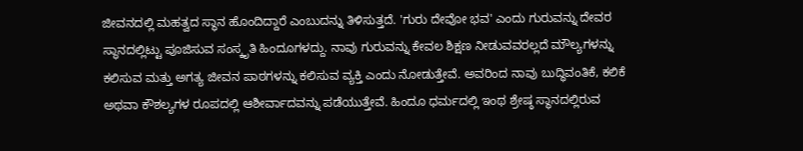ಜೀವನದಲ್ಲಿ ಮಹತ್ವದ ಸ್ಥಾನ ಹೊಂದಿದ್ದಾರೆ ಎಂಬುದನ್ನು ತಿಳಿಸುತ್ತದೆ. 'ಗುರು ದೇವೋ ಭವ' ಎಂದು ಗುರುವನ್ನು ದೇವರ ಸ್ಥಾನದಲ್ಲಿಟ್ಟು ಪೂಜಿಸುವ ಸಂಸ್ಕೃತಿ ಹಿಂದೂಗಳದ್ದು. ನಾವು ಗುರುವನ್ನು ಕೇವಲ ಶಿಕ್ಷಣ ನೀಡುವವರಲ್ಲದೆ ಮೌಲ್ಯಗಳನ್ನು ಕಲಿಸುವ ಮತ್ತು ಅಗತ್ಯ ಜೀವನ ಪಾಠಗಳನ್ನು ಕಲಿಸುವ ವ್ಯಕ್ತಿ ಎಂದು ನೋಡುತ್ತೇವೆ. ಅವರಿಂದ ನಾವು ಬುದ್ಧಿವಂತಿಕೆ, ಕಲಿಕೆ ಅಥವಾ ಕೌಶಲ್ಯಗಳ ರೂಪದಲ್ಲಿ ಆಶೀರ್ವಾದವನ್ನು ಪಡೆಯುತ್ತೇವೆ. ಹಿಂದೂ ಧರ್ಮದಲ್ಲಿ ಇಂಥ ಶ್ರೇಷ್ಠ ಸ್ಥಾನದಲ್ಲಿರುವ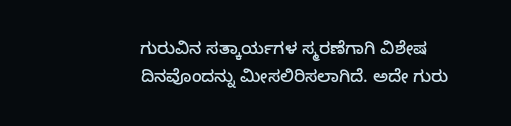ಗುರುವಿನ ಸತ್ಕಾರ್ಯಗಳ ಸ್ಮರಣೆಗಾಗಿ ವಿಶೇಷ ದಿನವೊಂದನ್ನು ಮೀಸಲಿರಿಸಲಾಗಿದೆ. ಅದೇ ಗುರು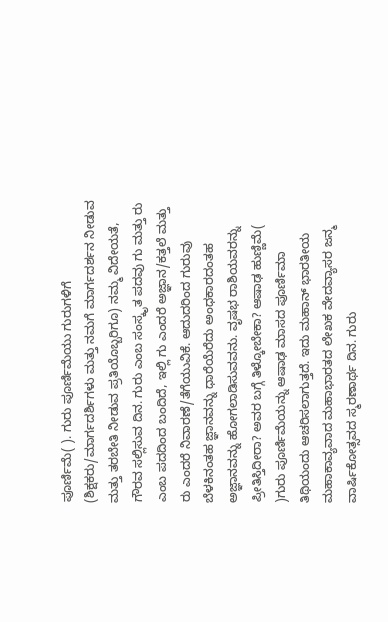ಪೂರ್ಣಿಮೆ( ). ಗುರು ಪೂರ್ಣಿಮೆಯು ಗುರುಗಳಿಗೆ (ಶಿಕ್ಷಕರು/ಮಾರ್ಗದರ್ಶಿಗಳು ಮತ್ತು ನಮಗೆ ಮಾರ್ಗದರ್ಶನ ನೀಡುವ ಮತ್ತು ತರಬೇತಿ ನೀಡುವ ಪ್ರತಿಯೊಬ್ಬರಿಗೂ) ನಮ್ಮ ವಿದೇಯತೆ, ಗೌರವ ಸಲ್ಲಿಸುವ ದಿನ. ಗುರು ಎಂಬ ಸಂಸ್ಕೃತ ಪದವು ಗು ಮತ್ತು ರು ಎಂಬ ಪದದಿಂದ ಬಂದಿದೆ, ಇಲ್ಲಿ ಗು ಎಂದರೆ ಅಜ್ಞಾನ/ಕತ್ತಲೆ ಮತ್ತು ರು ಎಂದರೆ ನಿವಾರಣೆ/ತೆಗೆಯುವಿಕೆ. ಆದುದರಿಂದ ಗುರುವು ಬೆಳಕಿನಂತಹ ಜ್ಞಾನವನ್ನು ಧಾರೆಯೆರೆದು ಅಂಧಕಾರದಂತಹ ಅಜ್ಞಾನವನ್ನು ಹೋಗಲಾಡಿಸುವವನು. ವೃಷಭ ರಾಶಿಯವರನ್ನು ಪ್ರೀತಿಸ್ತಿದೀರಾ? ಅವರ ಬಗ್ಗೆ ತಿಳ್ಕೋಬೇಕಾ? ಆಷಾಢ ಹುಣ್ಣಿಮೆ( )ಗುರು ಪೂರ್ಣಿಮೆಯನ್ನು ಆಷಾಢ ಮಾಸದ ಪೂರ್ಣಿಮಾ ತಿಥಿಯಂದು ಆಚರಿಸಲಾಗುತ್ತದೆ. ಇದು ಮಹಾನ್ ಭಾರತೀಯ ಮಹಾಕಾವ್ಯವಾದ ಮಹಾಭಾರತದ ಲೇಖಕ ವೇದವ್ಯಾಸರ ಜನ್ಮ ವಾರ್ಷಿಕೋತ್ಸವದ ಸ್ಮರಣಾರ್ಥ ದಿನ. ಗುರು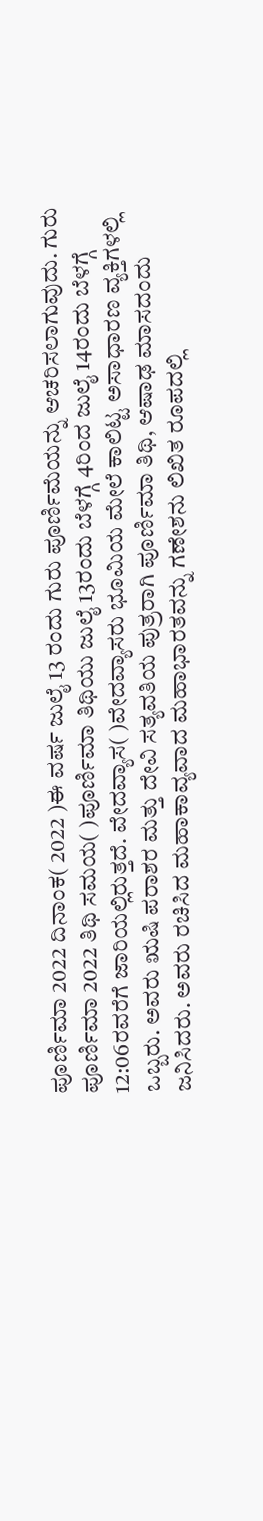ಪೂರ್ಣಿಮಾ 2022 ದಿನಾಂಕ( 2022 )ಈ ವರ್ಷ ಜುಲೈ 13 ರಂದು ಗುರು ಪೂರ್ಣಿಮೆಯನ್ನು ಆಚರಿಸಲಾಗುವುದು. ಗುರು ಪೂರ್ಣಿಮಾ 2022 ತಿಥಿ ಸಮಯ( )ಪೂರ್ಣಿಮಾ ತಿಥಿಯು ಜುಲೈ 13ರಂದು ಬೆಳಗ್ಗೆ 4ರಿಂದ ಜುಲೈ 14ರಂದು ಬೆಳಗ್ಗೆ 12:06ರವರೆಗೆ ಜಾರಿಯಲ್ಲಿರುತ್ತದೆ. ವೇದವ್ಯಾಸ( )ವೇದವ್ಯಾಸರು ಭೂಮಿಯ ಮೇಲೆ ಕಾಲಿಟ್ಟ ಅಸಾಧಾರಣ ವ್ಯಕ್ತಿಗಳಲ್ಲಿ ಒಬ್ಬರು. ಅವರು ಋಷಿ ಪರಾಶರ ಮತ್ತು ದೇವಿ ಸತ್ಯವತಿಯ ಪುತ್ರರಾಗಿ ಪೂರ್ಣಿಮಾ ತಿಥಿ, ಆಷಾಢ ಮಾಸದಂದು ಜನಿಸಿದರು. ಅವರು ರಚಿಸಿದ ಮಹಾಕಾವ್ಯವಾದ ಮಹಾಭಾರತವನ್ನು ಗಣೇಶನು ಲಿಖಿತ ರೂಪದಲ್ಲಿ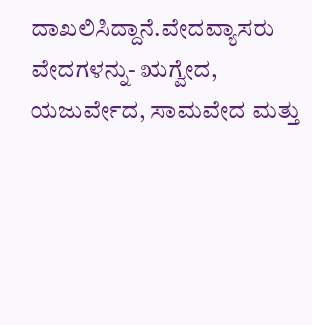ದಾಖಲಿಸಿದ್ದಾನೆ.ವೇದವ್ಯಾಸರು ವೇದಗಳನ್ನು- ಋಗ್ವೇದ, ಯಜುರ್ವೇದ, ಸಾಮವೇದ ಮತ್ತು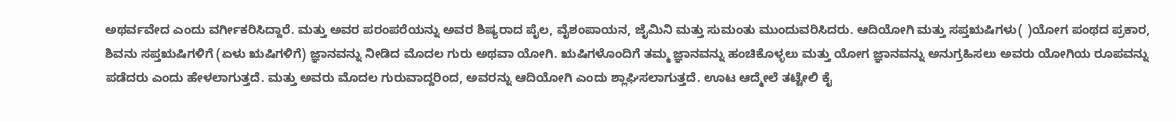ಅಥರ್ವವೇದ ಎಂದು ವರ್ಗೀಕರಿಸಿದ್ದಾರೆ. ಮತ್ತು ಅವರ ಪರಂಪರೆಯನ್ನು ಅವರ ಶಿಷ್ಯರಾದ ಪೈಲ, ವೈಶಂಪಾಯನ, ಜೈಮಿನಿ ಮತ್ತು ಸುಮಂತು ಮುಂದುವರಿಸಿದರು. ಆದಿಯೋಗಿ ಮತ್ತು ಸಪ್ತಋಷಿಗಳು( )ಯೋಗ ಪಂಥದ ಪ್ರಕಾರ, ಶಿವನು ಸಪ್ತಋಷಿಗಳಿಗೆ (ಏಳು ಋಷಿಗಳಿಗೆ) ಜ್ಞಾನವನ್ನು ನೀಡಿದ ಮೊದಲ ಗುರು ಅಥವಾ ಯೋಗಿ. ಋಷಿಗಳೊಂದಿಗೆ ತಮ್ಮ ಜ್ಞಾನವನ್ನು ಹಂಚಿಕೊಳ್ಳಲು ಮತ್ತು ಯೋಗ ಜ್ಞಾನವನ್ನು ಅನುಗ್ರಹಿಸಲು ಅವರು ಯೋಗಿಯ ರೂಪವನ್ನು ಪಡೆದರು ಎಂದು ಹೇಳಲಾಗುತ್ತದೆ. ಮತ್ತು ಅವರು ಮೊದಲ ಗುರುವಾದ್ದರಿಂದ, ಅವರನ್ನು ಆದಿಯೋಗಿ ಎಂದು ಶ್ಲಾಘಿಸಲಾಗುತ್ತದೆ. ಊಟ ಆದ್ಮೇಲೆ ತಟ್ಟೇಲಿ ಕೈ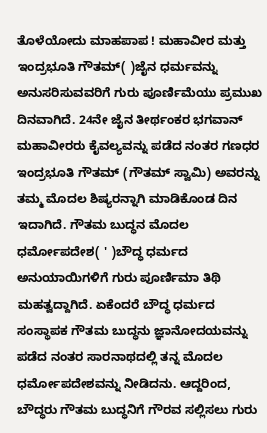ತೊಳೆಯೋದು ಮಾಹಪಾಪ ! ಮಹಾವೀರ ಮತ್ತು ಇಂದ್ರಭೂತಿ ಗೌತಮ್( )ಜೈನ ಧರ್ಮವನ್ನು ಅನುಸರಿಸುವವರಿಗೆ ಗುರು ಪೂರ್ಣಿಮೆಯು ಪ್ರಮುಖ ದಿನವಾಗಿದೆ. 24ನೇ ಜೈನ ತೀರ್ಥಂಕರ ಭಗವಾನ್ ಮಹಾವೀರರು ಕೈವಲ್ಯವನ್ನು ಪಡೆದ ನಂತರ ಗಣಧರ ಇಂದ್ರಭೂತಿ ಗೌತಮ್ (ಗೌತಮ್ ಸ್ವಾಮಿ) ಅವರನ್ನು ತಮ್ಮ ಮೊದಲ ಶಿಷ್ಯರನ್ನಾಗಿ ಮಾಡಿಕೊಂಡ ದಿನ ಇದಾಗಿದೆ. ಗೌತಮ ಬುದ್ಧನ ಮೊದಲ ಧರ್ಮೋಪದೇಶ( ' )ಬೌದ್ಧ ಧರ್ಮದ ಅನುಯಾಯಿಗಳಿಗೆ ಗುರು ಪೂರ್ಣಿಮಾ ತಿಥಿ ಮಹತ್ವದ್ದಾಗಿದೆ. ಏಕೆಂದರೆ ಬೌದ್ಧ ಧರ್ಮದ ಸಂಸ್ಥಾಪಕ ಗೌತಮ ಬುದ್ಧನು ಜ್ಞಾನೋದಯವನ್ನು ಪಡೆದ ನಂತರ ಸಾರನಾಥದಲ್ಲಿ ತನ್ನ ಮೊದಲ ಧರ್ಮೋಪದೇಶವನ್ನು ನೀಡಿದನು. ಆದ್ದರಿಂದ, ಬೌದ್ಧರು ಗೌತಮ ಬುದ್ಧನಿಗೆ ಗೌರವ ಸಲ್ಲಿಸಲು ಗುರು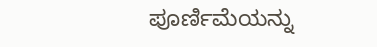ಪೂರ್ಣಿಮೆಯನ್ನು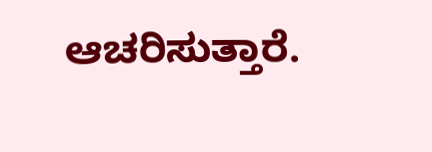ಆಚರಿಸುತ್ತಾರೆ.